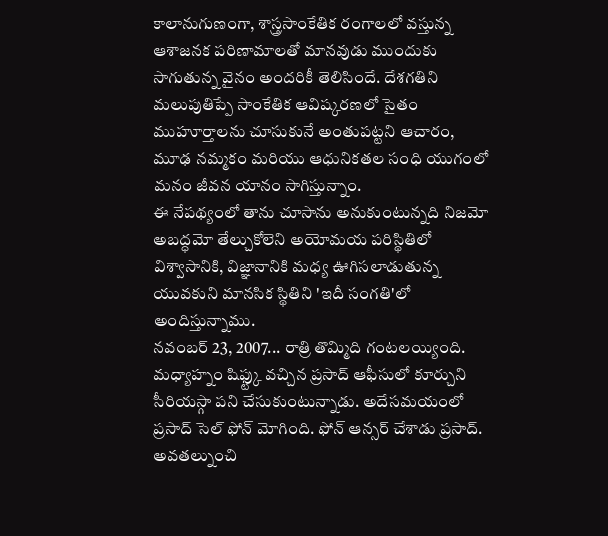కాలానుగుణంగా, శాస్త్రసాంకేతిక రంగాలలో వస్తున్న ఆశాజనక పరిణామాలతో మానవుడు ముందుకు సాగుతున్న వైనం అందరికీ తెలిసిందే. దేశగతిని మలుపుతిప్పే సాంకేతిక ఆవిష్కరణలో సైతం ముహూర్తాలను చూసుకునే అంతుపట్టని ఆచారం, మూఢ నమ్మకం మరియు ఆధునికతల సంధి యుగంలో మనం జీవన యానం సాగిస్తున్నాం.
ఈ నేపథ్యంలో తాను చూసాను అనుకుంటున్నది నిజమో అబద్ధమో తేల్చుకోలెని అయోమయ పరిస్థితిలో విశ్వాసానికి, విజ్ఞానానికి మధ్య ఊగిసలాడుతున్న యువకుని మానసిక స్థితిని 'ఇదీ సంగతి'లో అందిస్తున్నాము.
నవంబర్ 23, 2007... రాత్రి తొమ్మిది గంటలయ్యింది. మధ్యాహ్నం షిఫ్ట్కు వచ్చిన ప్రసాద్ ఆఫీసులో కూర్చుని సీరియస్గా పని చేసుకుంటున్నాడు. అదేసమయంలో ప్రసాద్ సెల్ ఫోన్ మోగింది. ఫోన్ ఆన్సర్ చేశాడు ప్రసాద్. అవతల్నుంచి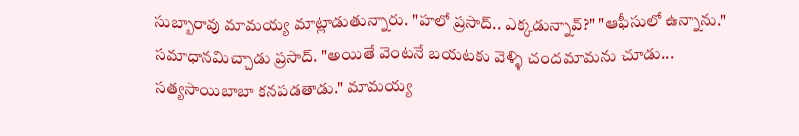సుబ్బారావు మామయ్య మాట్లాడుతున్నారు. "హలో ప్రసాద్.. ఎక్కడున్నావ్?" "ఆఫీసులో ఉన్నాను." సమాధానమిచ్చాడు ప్రసాద్. "అయితే వెంటనే బయటకు వెళ్ళి చందమామను చూడు... సత్యసాయిబాబా కనపడతాడు." మామయ్య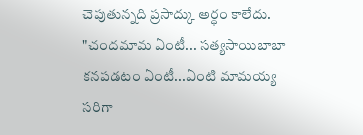చెపుతున్నది ప్రసాద్కు అర్ధం కాలేదు. "చందమామ ఏంటీ... సత్యసాయిబాబా కనపడటం ఏంటీ...ఏంటి మామయ్య సరిగా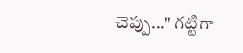చెప్పు..." గట్టిగా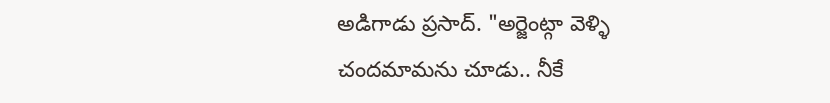అడిగాడు ప్రసాద్. "అర్జెంట్గా వెళ్ళి చందమామను చూడు.. నీకే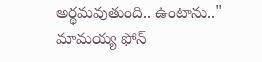అర్థమవుతుంది.. ఉంటాను.." మామయ్య ఫోన్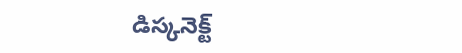డిస్కనెక్ట్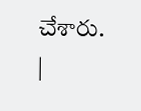చేశారు.
|